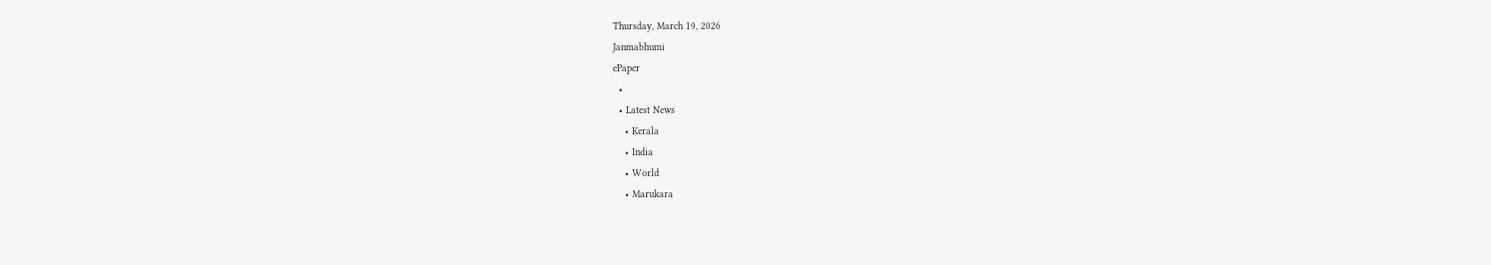Thursday, March 19, 2026
Janmabhumi
ePaper
  •
  • Latest News
    • Kerala
    • India
    • World
    • Marukara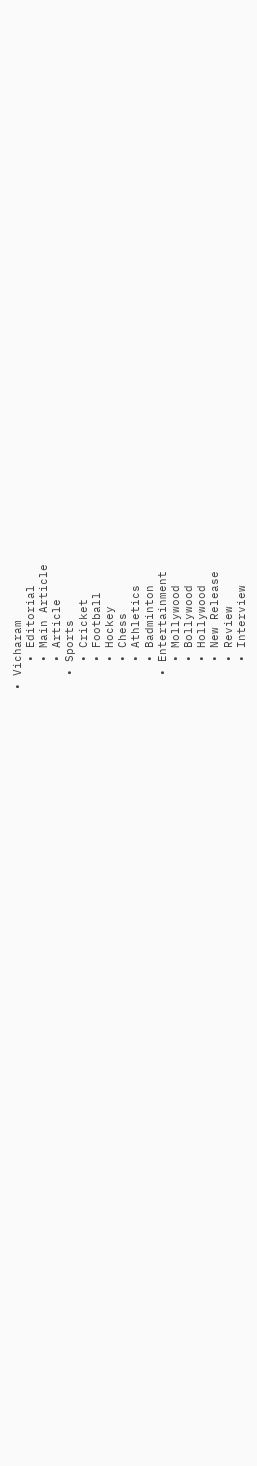• Vicharam
    • Editorial
    • Main Article
    • Article
  • Sports
    • Cricket
    • Football
    • Hockey
    • Chess
    • Athletics
    • Badminton
  • Entertainment
    • Mollywood
    • Bollywood
    • Hollywood
    • New Release
    • Review
    • Interview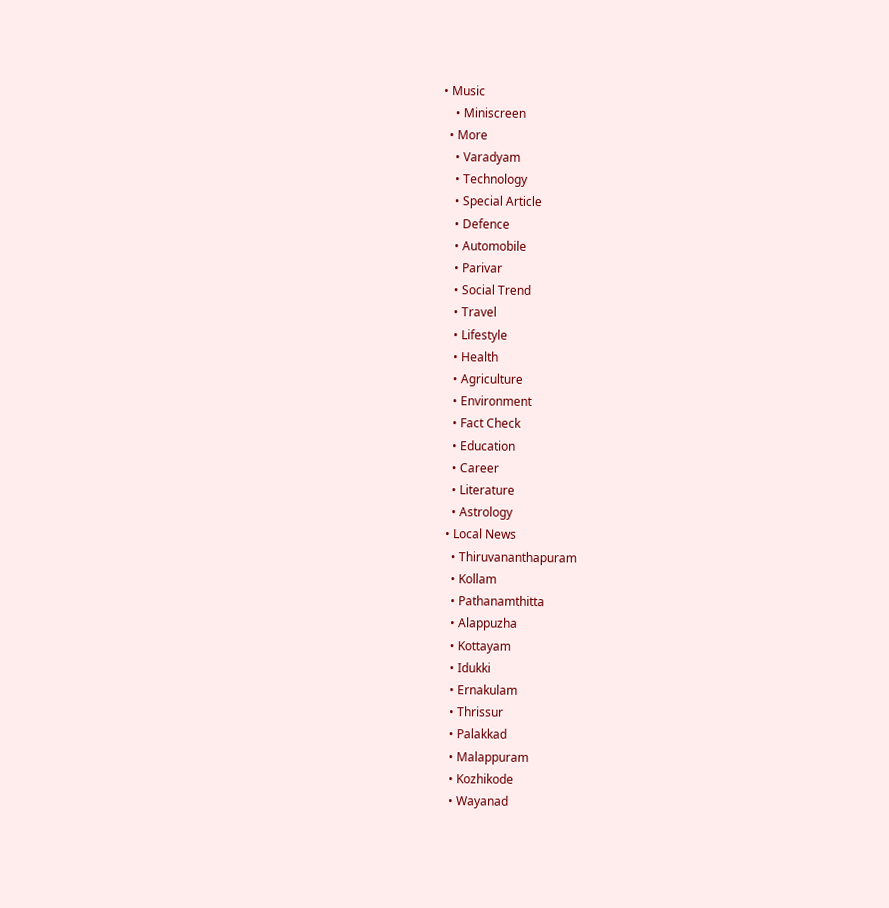• Music
    • Miniscreen
  • More
    • Varadyam
    • Technology
    • Special Article
    • Defence
    • Automobile
    • Parivar
    • Social Trend
    • Travel
    • Lifestyle
    • Health
    • Agriculture
    • Environment
    • Fact Check
    • Education
    • Career
    • Literature
    • Astrology
  • Local News
    • Thiruvananthapuram
    • Kollam
    • Pathanamthitta
    • Alappuzha
    • Kottayam
    • Idukki
    • Ernakulam
    • Thrissur
    • Palakkad
    • Malappuram
    • Kozhikode
    • Wayanad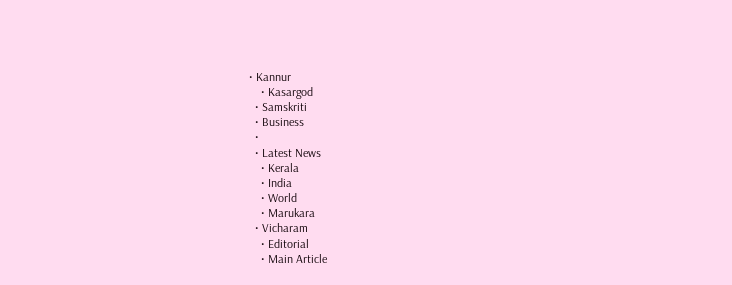• Kannur
    • Kasargod
  • Samskriti
  • Business
  •
  • Latest News
    • Kerala
    • India
    • World
    • Marukara
  • Vicharam
    • Editorial
    • Main Article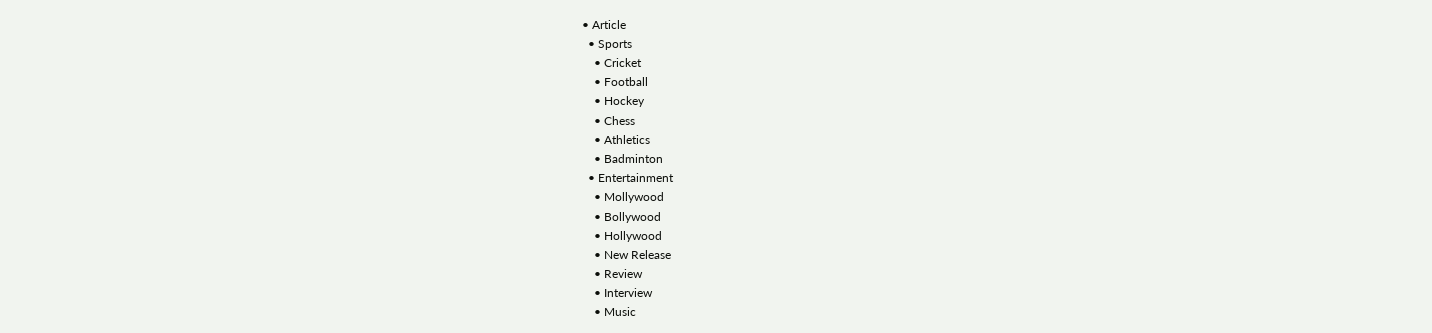• Article
  • Sports
    • Cricket
    • Football
    • Hockey
    • Chess
    • Athletics
    • Badminton
  • Entertainment
    • Mollywood
    • Bollywood
    • Hollywood
    • New Release
    • Review
    • Interview
    • Music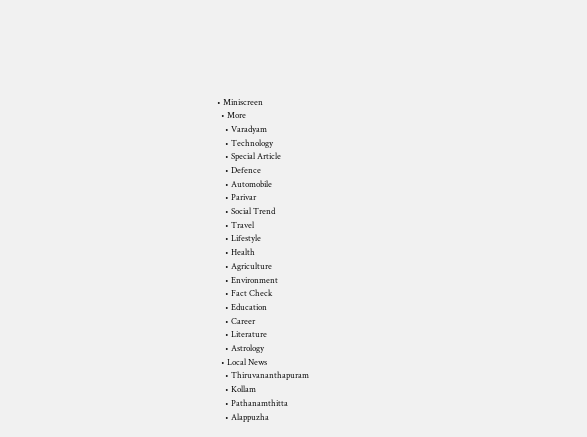• Miniscreen
  • More
    • Varadyam
    • Technology
    • Special Article
    • Defence
    • Automobile
    • Parivar
    • Social Trend
    • Travel
    • Lifestyle
    • Health
    • Agriculture
    • Environment
    • Fact Check
    • Education
    • Career
    • Literature
    • Astrology
  • Local News
    • Thiruvananthapuram
    • Kollam
    • Pathanamthitta
    • Alappuzha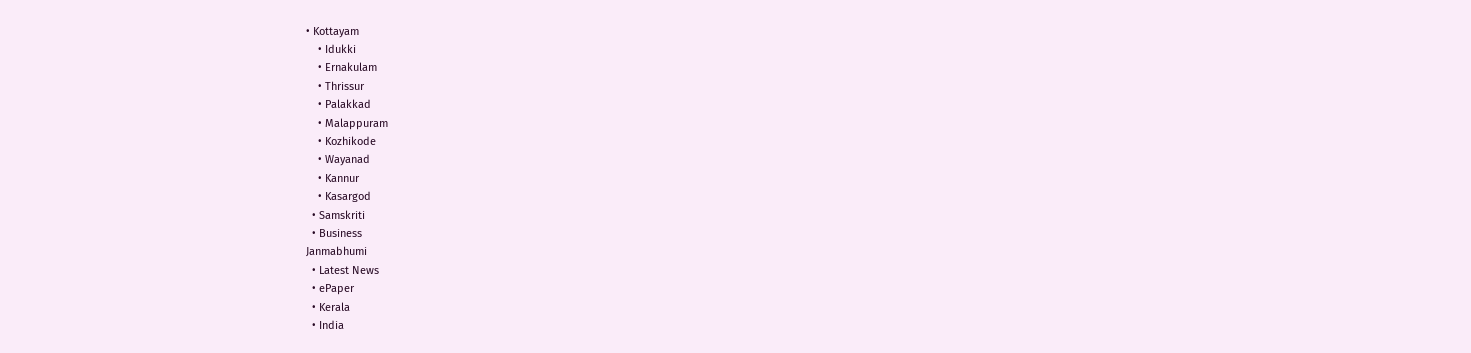• Kottayam
    • Idukki
    • Ernakulam
    • Thrissur
    • Palakkad
    • Malappuram
    • Kozhikode
    • Wayanad
    • Kannur
    • Kasargod
  • Samskriti
  • Business
Janmabhumi
  • Latest News
  • ePaper
  • Kerala
  • India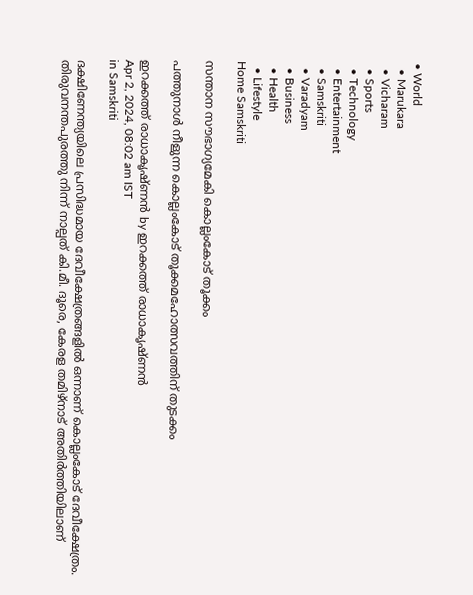• World
  • Marukara
  • Vicharam
  • Sports
  • Technology
  • Entertainment
  • Samskriti
  • Varadyam
  • Business
  • Health
  • Lifestyle
Home Samskriti

സന്താന സൗഭാഗ്യമേകി കൊല്ലംകോട് തൂക്കം

പത്തുനാള്‍ നീളുന്ന കൊല്ലംകോട് തൂക്കമഹോത്സവത്തിന് തുടക്കം

ഇറക്കത്ത് രാധാകൃഷ്ണന്‍ by ഇറക്കത്ത് രാധാകൃഷ്ണന്‍
Apr 2, 2024, 08:02 am IST
in Samskriti

ദക്ഷിണേന്ത്യയിലെ പ്രസിദ്ധമായ ദേവീക്ഷേത്രങ്ങളില്‍ ഒന്നാണ് കൊല്ലംകോട് ദേവീക്ഷേത്രം. തിരുവനന്തപുരത്തു നിന്ന് നാല്പത് കി.മീ. ദൂരെ, കേരള തമിഴ്‌നാട് അതിര്‍ത്തിയിലാണ്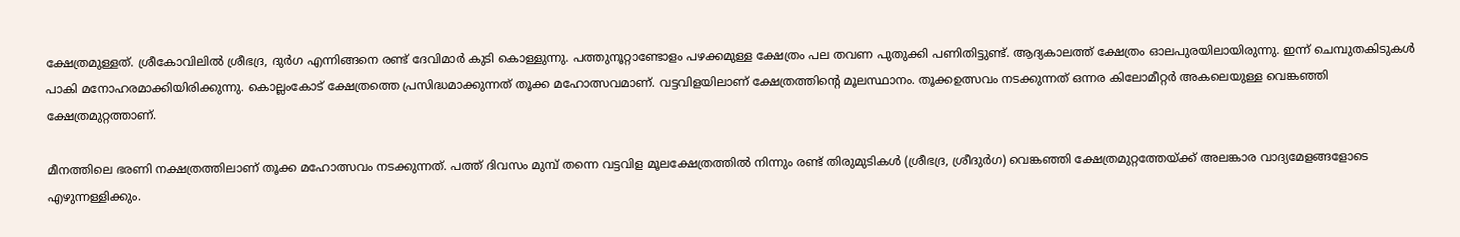ക്ഷേത്രമുള്ളത്. ശ്രീകോവിലില്‍ ശ്രീഭദ്ര, ദുര്‍ഗ എന്നിങ്ങനെ രണ്ട് ദേവിമാര്‍ കുടി കൊള്ളുന്നു. പത്തുനൂറ്റാണ്ടോളം പഴക്കമുള്ള ക്ഷേത്രം പല തവണ പുതുക്കി പണിതിട്ടുണ്ട്. ആദ്യകാലത്ത് ക്ഷേത്രം ഓലപുരയിലായിരുന്നു. ഇന്ന് ചെമ്പുതകിടുകള്‍ പാകി മനോഹരമാക്കിയിരിക്കുന്നു. കൊല്ലംകോട് ക്ഷേത്രത്തെ പ്രസിദ്ധമാക്കുന്നത് തൂക്ക മഹോത്സവമാണ്. വട്ടവിളയിലാണ് ക്ഷേത്രത്തിന്റെ മൂലസ്ഥാനം. തൂക്കഉത്സവം നടക്കുന്നത് ഒന്നര കിലോമീറ്റര്‍ അകലെയുള്ള വെങ്കഞ്ഞി ക്ഷേത്രമുറ്റത്താണ്.

മീനത്തിലെ ഭരണി നക്ഷത്രത്തിലാണ് തൂക്ക മഹോത്സവം നടക്കുന്നത്. പത്ത് ദിവസം മുമ്പ് തന്നെ വട്ടവിള മൂലക്ഷേത്രത്തില്‍ നിന്നും രണ്ട് തിരുമുടികള്‍ (ശ്രീഭദ്ര, ശ്രീദുര്‍ഗ) വെങ്കഞ്ഞി ക്ഷേത്രമുറ്റത്തേയ്‌ക്ക് അലങ്കാര വാദ്യമേളങ്ങളോടെ എഴുന്നള്ളിക്കും.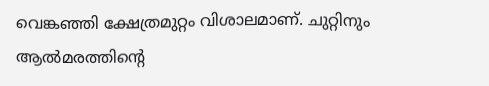വെങ്കഞ്ഞി ക്ഷേത്രമുറ്റം വിശാലമാണ്. ചുറ്റിനും ആല്‍മരത്തിന്റെ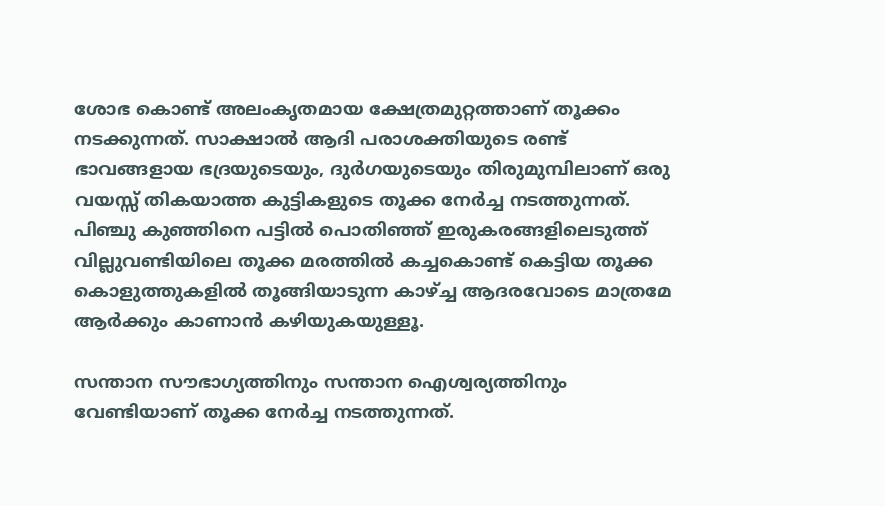ശോഭ കൊണ്ട് അലംകൃതമായ ക്ഷേത്രമുറ്റത്താണ് തൂക്കം നടക്കുന്നത്. സാക്ഷാല്‍ ആദി പരാശക്തിയുടെ രണ്ട് ഭാവങ്ങളായ ഭദ്രയുടെയും, ദുര്‍ഗയുടെയും തിരുമുമ്പിലാണ് ഒരു വയസ്സ് തികയാത്ത കുട്ടികളുടെ തൂക്ക നേര്‍ച്ച നടത്തുന്നത്. പിഞ്ചു കുഞ്ഞിനെ പട്ടില്‍ പൊതിഞ്ഞ് ഇരുകരങ്ങളിലെടുത്ത് വില്ലുവണ്ടിയിലെ തൂക്ക മരത്തില്‍ കച്ചകൊണ്ട് കെട്ടിയ തൂക്ക കൊളുത്തുകളില്‍ തൂങ്ങിയാടുന്ന കാഴ്‌ച്ച ആദരവോടെ മാത്രമേ ആര്‍ക്കും കാണാന്‍ കഴിയുകയുള്ളൂ.

സന്താന സൗഭാഗ്യത്തിനും സന്താന ഐശ്വര്യത്തിനും വേണ്ടിയാണ് തൂക്ക നേര്‍ച്ച നടത്തുന്നത്.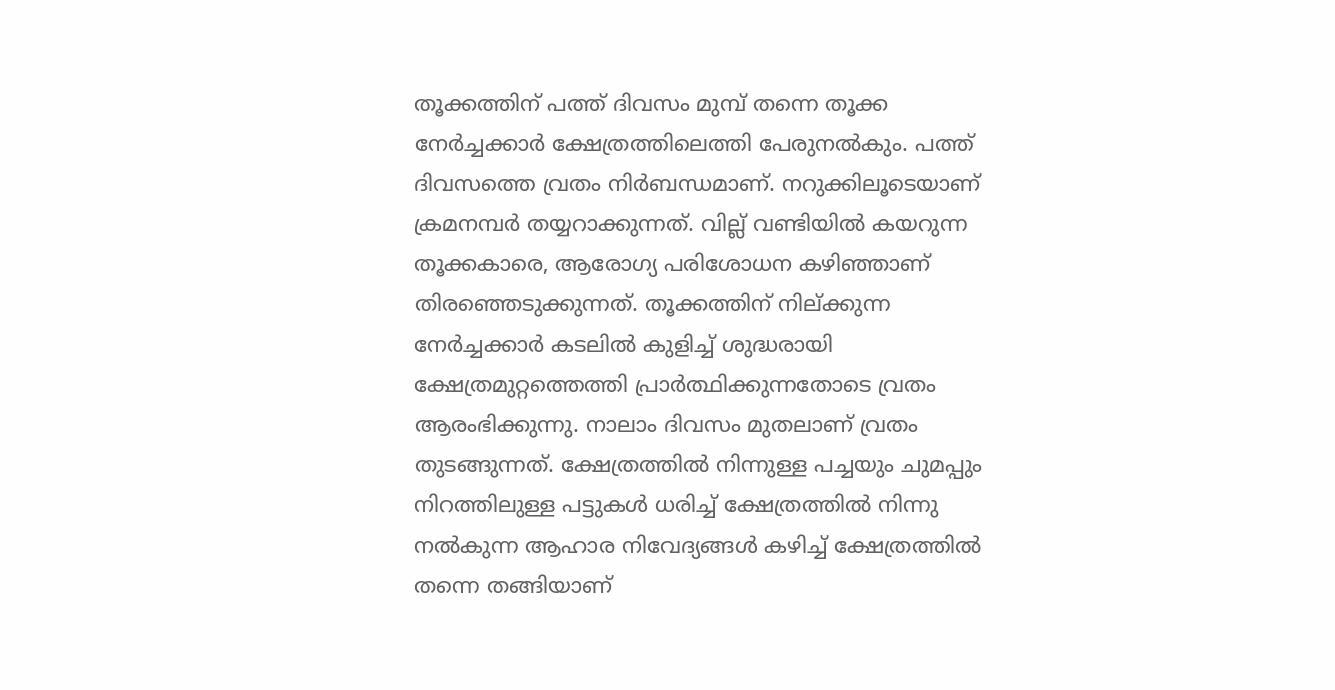തൂക്കത്തിന് പത്ത് ദിവസം മുമ്പ് തന്നെ തൂക്ക നേര്‍ച്ചക്കാര്‍ ക്ഷേത്രത്തിലെത്തി പേരുനല്‍കും. പത്ത് ദിവസത്തെ വ്രതം നിര്‍ബന്ധമാണ്. നറുക്കിലൂടെയാണ് ക്രമനമ്പര്‍ തയ്യറാക്കുന്നത്. വില്ല് വണ്ടിയില്‍ കയറുന്ന തൂക്കകാരെ, ആരോഗ്യ പരിശോധന കഴിഞ്ഞാണ് തിരഞ്ഞെടുക്കുന്നത്. തൂക്കത്തിന് നില്ക്കുന്ന നേര്‍ച്ചക്കാര്‍ കടലില്‍ കുളിച്ച് ശുദ്ധരായി ക്ഷേത്രമുറ്റത്തെത്തി പ്രാര്‍ത്ഥിക്കുന്നതോടെ വ്രതം ആരംഭിക്കുന്നു. നാലാം ദിവസം മുതലാണ് വ്രതം തുടങ്ങുന്നത്. ക്ഷേത്രത്തില്‍ നിന്നുള്ള പച്ചയും ചുമപ്പും നിറത്തിലുള്ള പട്ടുകള്‍ ധരിച്ച് ക്ഷേത്രത്തില്‍ നിന്നു നല്‍കുന്ന ആഹാര നിവേദ്യങ്ങള്‍ കഴിച്ച് ക്ഷേത്രത്തില്‍ തന്നെ തങ്ങിയാണ്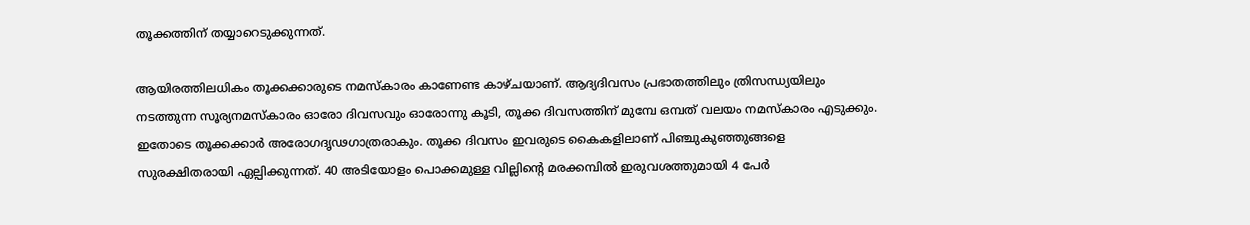തൂക്കത്തിന് തയ്യാറെടുക്കുന്നത്.

ആയിരത്തിലധികം തൂക്കക്കാരുടെ നമസ്‌കാരം കാണേണ്ട കാഴ്ചയാണ്. ആദ്യദിവസം പ്രഭാതത്തിലും ത്രിസന്ധ്യയിലും നടത്തുന്ന സൂര്യനമസ്‌കാരം ഓരോ ദിവസവും ഓരോന്നു കൂടി, തൂക്ക ദിവസത്തിന് മുമ്പേ ഒമ്പത് വലയം നമസ്‌കാരം എടുക്കും. ഇതോടെ തൂക്കക്കാര്‍ അരോഗദൃഢഗാത്രരാകും. തൂക്ക ദിവസം ഇവരുടെ കൈകളിലാണ് പിഞ്ചുകുഞ്ഞുങ്ങളെ സുരക്ഷിതരായി ഏല്പിക്കുന്നത്. 40 അടിയോളം പൊക്കമുള്ള വില്ലിന്റെ മരക്കമ്പില്‍ ഇരുവശത്തുമായി 4 പേര്‍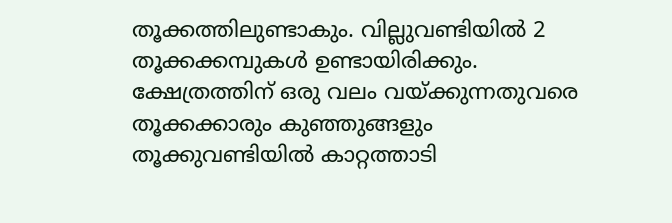തൂക്കത്തിലുണ്ടാകും. വില്ലുവണ്ടിയില്‍ 2 തൂക്കക്കമ്പുകള്‍ ഉണ്ടായിരിക്കും. ക്ഷേത്രത്തിന് ഒരു വലം വയ്‌ക്കുന്നതുവരെ തൂക്കക്കാരും കുഞ്ഞുങ്ങളും തൂക്കുവണ്ടിയില്‍ കാറ്റത്താടി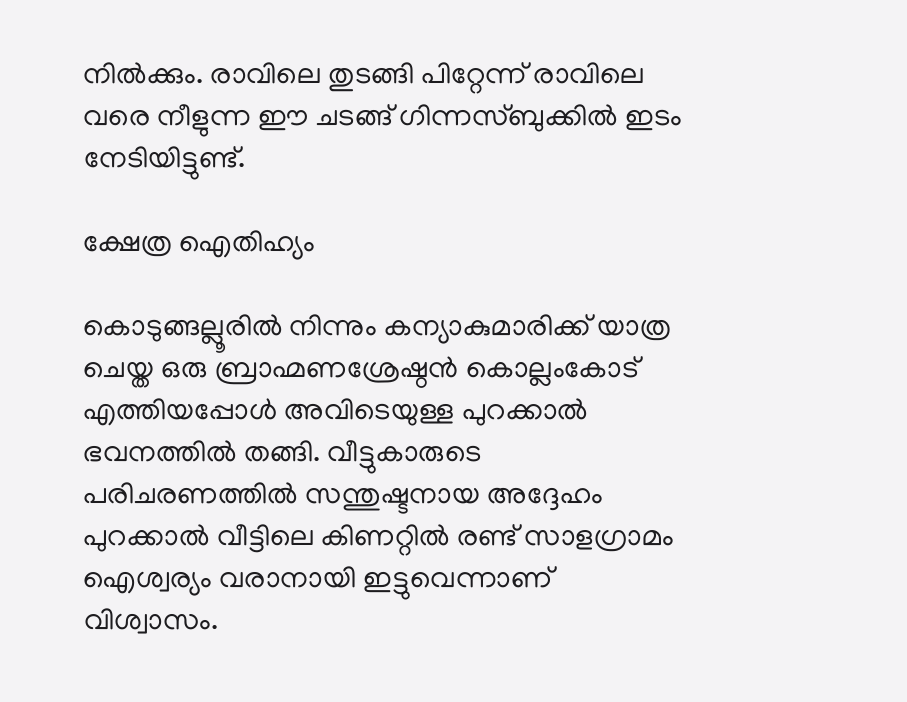നില്‍ക്കും. രാവിലെ തുടങ്ങി പിറ്റേന്ന് രാവിലെ വരെ നീളുന്ന ഈ ചടങ്ങ് ഗിന്നസ്ബുക്കില്‍ ഇടം നേടിയിട്ടുണ്ട്.

ക്ഷേത്ര ഐതിഹ്യം

കൊടുങ്ങല്ലൂരില്‍ നിന്നും കന്യാകുമാരിക്ക് യാത്ര ചെയ്ത ഒരു ബ്രാഹ്മണശ്രേഷ്ഠന്‍ കൊല്ലംകോട് എത്തിയപ്പോള്‍ അവിടെയുള്ള പുറക്കാല്‍ ഭവനത്തില്‍ തങ്ങി. വീട്ടുകാരുടെ പരിചരണത്തില്‍ സന്തുഷ്ടനായ അദ്ദേഹം പുറക്കാല്‍ വീട്ടിലെ കിണറ്റില്‍ രണ്ട് സാളഗ്രാമം ഐശ്വര്യം വരാനായി ഇട്ടുവെന്നാണ് വിശ്വാസം.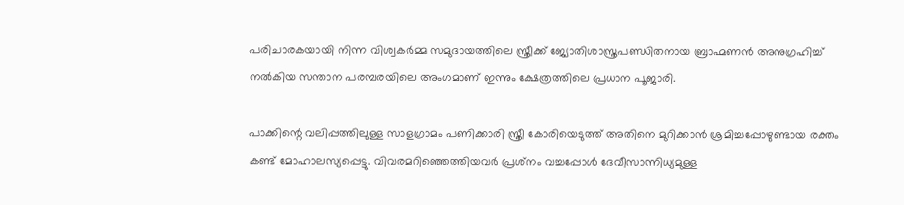പരിചാരകയായി നിന്ന വിശ്വകര്‍മ്മ സമുദായത്തിലെ സ്ത്രീക്ക് ജ്യോതിശാസ്ത്രപണ്ഡിതനായ ബ്രാഹ്മണന്‍ അനുഗ്രഹിച്ച് നല്‍കിയ സന്താന പരമ്പരയിലെ അംഗമാണ് ഇന്നും ക്ഷേത്രത്തിലെ പ്രധാന പൂജാരി.

പാക്കിന്റെ വലിപ്പത്തിലുള്ള സാളഗ്രാമം പണിക്കാരി സ്ത്രീ കോരിയെടുത്ത് അതിനെ മുറിക്കാന്‍ ശ്രമിച്ചപ്പോഴുണ്ടായ രക്തം കണ്ട് മോഹാലസ്യപ്പെട്ടു. വിവരമറിഞ്ഞെത്തിയവര്‍ പ്രശ്‌നം വച്ചപ്പോള്‍ ദേവീസാന്നിധ്യമുള്ള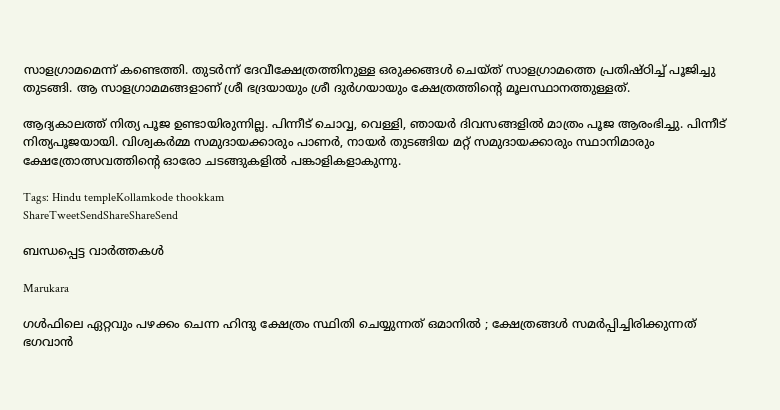സാളഗ്രാമമെന്ന് കണ്ടെത്തി. തുടര്‍ന്ന് ദേവീക്ഷേത്രത്തിനുള്ള ഒരുക്കങ്ങള്‍ ചെയ്ത് സാളഗ്രാമത്തെ പ്രതിഷ്ഠിച്ച് പൂജിച്ചു തുടങ്ങി. ആ സാളഗ്രാമമങ്ങളാണ് ശ്രീ ഭദ്രയായും ശ്രീ ദുര്‍ഗയായും ക്ഷേത്രത്തിന്റെ മൂലസ്ഥാനത്തുള്ളത്.

ആദ്യകാലത്ത് നിത്യ പൂജ ഉണ്ടായിരുന്നില്ല. പിന്നീട് ചൊവ്വ, വെള്ളി, ഞായര്‍ ദിവസങ്ങളില്‍ മാത്രം പൂജ ആരംഭിച്ചു. പിന്നീട് നിത്യപൂജയായി. വിശ്വകര്‍മ്മ സമുദായക്കാരും പാണര്‍, നായര്‍ തുടങ്ങിയ മറ്റ് സമുദായക്കാരും സ്ഥാനിമാരും ക്ഷേത്രോത്സവത്തിന്റെ ഓരോ ചടങ്ങുകളില്‍ പങ്കാളികളാകുന്നു.

Tags: Hindu templeKollamkode thookkam
ShareTweetSendShareShareSend

ബന്ധപ്പെട്ട വാര്‍ത്തകള്‍

Marukara

ഗൾഫിലെ ഏറ്റവും പഴക്കം ചെന്ന ഹിന്ദു ക്ഷേത്രം സ്ഥിതി ചെയ്യുന്നത് ഒമാനിൽ ; ക്ഷേത്രങ്ങൾ സമർപ്പിച്ചിരിക്കുന്നത് ഭഗവാൻ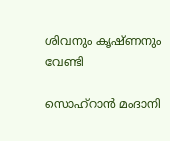ശിവനും കൃഷ്ണനും വേണ്ടി

സൊഹ്റാന്‍ മംദാനി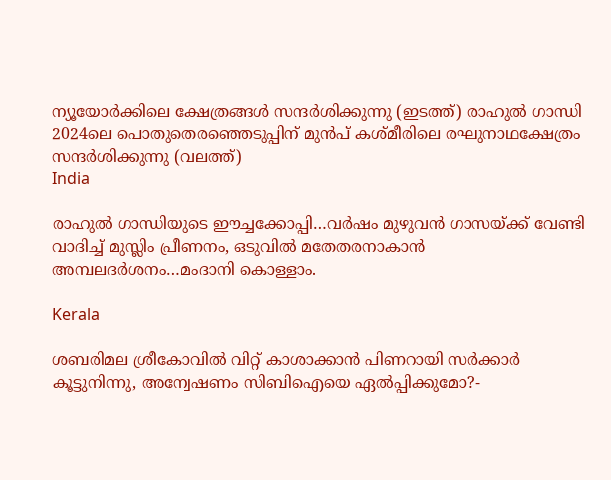ന്യൂയോര്‍ക്കിലെ ക്ഷേത്രങ്ങള്‍ സന്ദര്‍ശിക്കുന്നു (ഇടത്ത്) രാഹുല്‍ ഗാന്ധി 2024ലെ പൊതുതെരഞ്ഞെടുപ്പിന് മുന്‍പ് കശ്മീരിലെ രഘുനാഥക്ഷേത്രം സന്ദര്‍ശിക്കുന്നു (വലത്ത്)
India

രാഹുല്‍ ഗാന്ധിയുടെ ഈച്ചക്കോപ്പി…വര്‍ഷം മുഴുവന്‍ ഗാസയ്‌ക്ക് വേണ്ടി വാദിച്ച് മുസ്ലിം പ്രീണനം, ഒടുവില്‍ മതേതരനാകാന്‍ അമ്പലദര്‍ശനം…മംദാനി കൊള്ളാം.

Kerala

ശബരിമല ശ്രീകോവില്‍ വിറ്റ് കാശാക്കാന്‍ പിണറായി സര്‍ക്കാര്‍ കൂട്ടുനിന്നു, അന്വേഷണം സിബിഐയെ ഏൽപ്പിക്കുമോ?-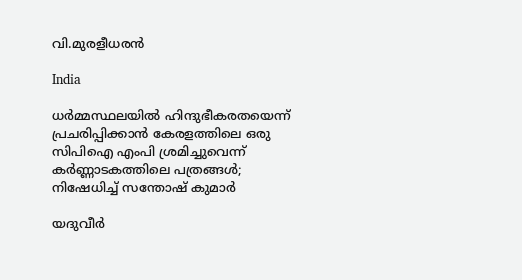വി.മുരളീധരൻ

India

ധര്‍മ്മസ്ഥലയില്‍ ഹിന്ദുഭീകരതയെന്ന് പ്രചരിപ്പിക്കാന്‍ കേരളത്തിലെ ഒരു സിപിഐ എംപി ശ്രമിച്ചുവെന്ന് കര്‍ണ്ണാടകത്തിലെ പത്രങ്ങള്‍; നിഷേധിച്ച് സന്തോഷ് കുമാര്‍

യദുവീര്‍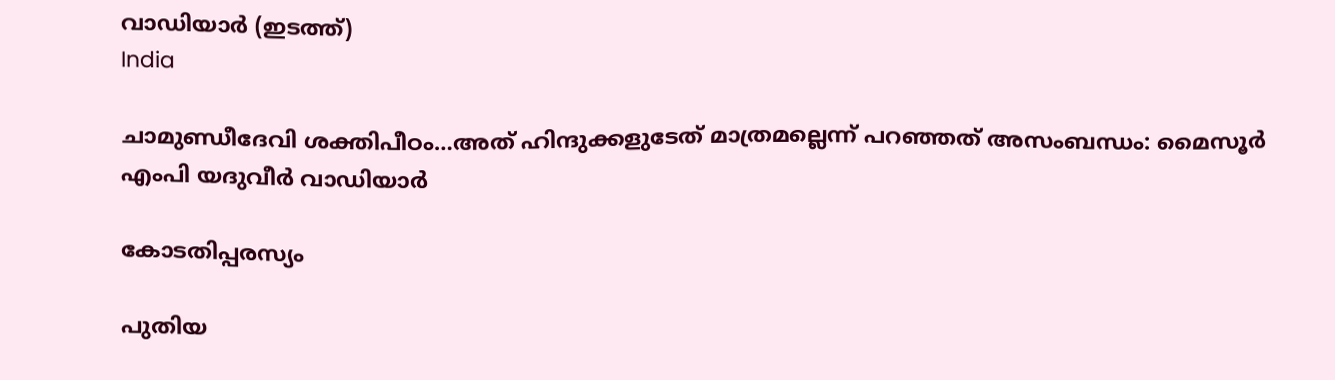വാഡിയാര്‍ (ഇടത്ത്)
India

ചാമുണ്ഡീദേവി ശക്തിപീഠം…അത് ഹിന്ദുക്കളുടേത് മാത്രമല്ലെന്ന് പറഞ്ഞത് അസംബന്ധം: മൈസൂര്‍ എംപി യദുവീര്‍ വാഡിയാര്‍

കോടതിപ്പരസ്യം

പുതിയ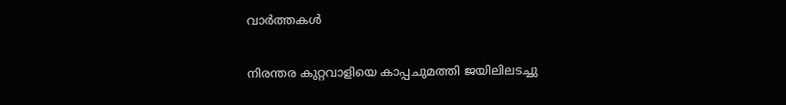വാര്‍ത്തകള്‍

നിരന്തര കുറ്റവാളിയെ കാപ്പചുമത്തി ജയിലിലടച്ചു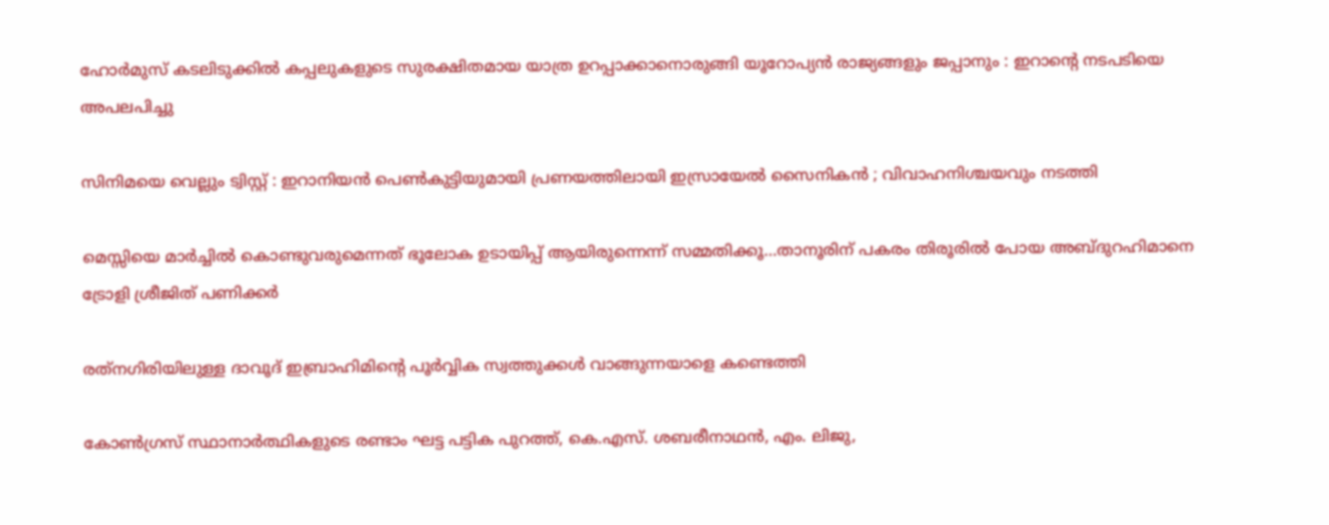ഹോർമുസ് കടലിടുക്കിൽ കപ്പലുകളുടെ സുരക്ഷിതമായ യാത്ര ഉറപ്പാക്കാനൊരുങ്ങി യൂറോപ്യൻ രാജ്യങ്ങളും ജപ്പാനും : ഇറാന്റെ നടപടിയെ അപലപിച്ചു

സിനിമയെ വെല്ലും ട്വിസ്റ്റ് : ഇറാനിയൻ പെൺകുട്ടിയുമായി പ്രണയത്തിലായി ഇസ്രായേൽ സൈനികൻ ; വിവാഹനിശ്ചയവും നടത്തി

മെസ്സിയെ മാര്‍ച്ചില്‍ കൊണ്ടുവരുമെന്നത് ഭൂലോക ഉടായിപ്പ് ആയിരുന്നെന്ന് സമ്മതിക്കൂ…താനൂരിന് പകരം തിരൂരില്‍ പോയ അബ്ദുറഹിമാനെ ട്രോളി ശ്രീജിത് പണിക്കര്‍

രത്‌നഗിരിയിലുള്ള ദാവൂദ് ഇബ്രാഹിമിന്റെ പൂർവ്വിക സ്വത്തുക്കൾ വാങ്ങുന്നയാളെ കണ്ടെത്തി

കോണ്‍ഗ്രസ് സ്ഥാനാര്‍ത്ഥികളുടെ രണ്ടാം ഘട്ട പട്ടിക പുറത്ത്, കെ.എസ്. ശബരീനാഥന്‍, എം. ലിജു,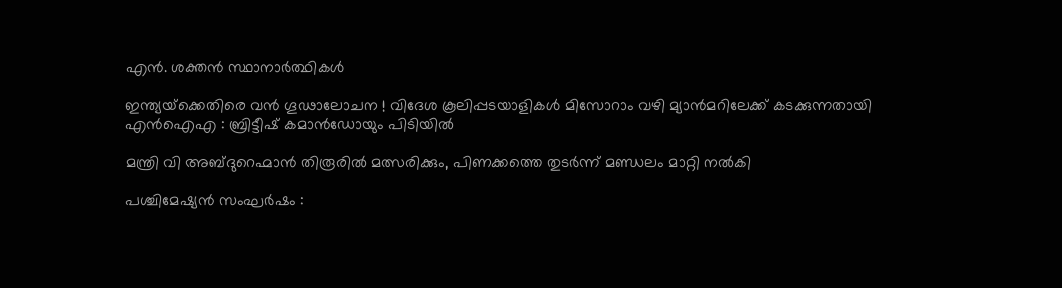എന്‍. ശക്തന്‍ സ്ഥാനാര്‍ത്ഥികള്‍

ഇന്ത്യയ്‌ക്കെതിരെ വൻ ഗൂഢാലോചന ! വിദേശ കൂലിപ്പടയാളികൾ മിസോറാം വഴി മ്യാൻമറിലേക്ക് കടക്കുന്നതായി എൻഐഎ : ബ്രിട്ടീഷ് കമാൻഡോയും പിടിയിൽ

മന്ത്രി വി അബ്ദുറെഹ്മാന്‍ തിരൂരില്‍ മത്സരിക്കും, പിണക്കത്തെ തുടര്‍ന്ന് മണ്ഡലം മാറ്റി നല്‍കി

പശ്ചിമേഷ്യൻ സംഘർഷം :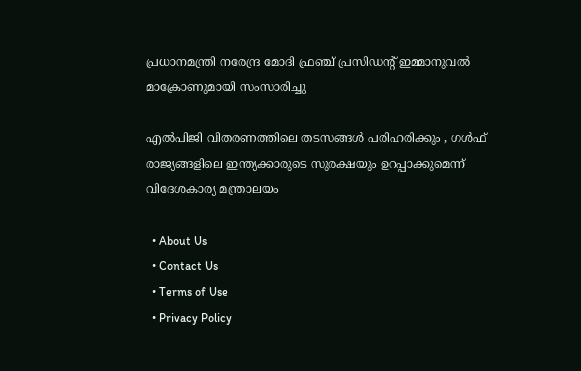പ്രധാനമന്ത്രി നരേന്ദ്ര മോദി ഫ്രഞ്ച് പ്രസിഡന്റ് ഇമ്മാനുവൽ മാക്രോണുമായി സംസാരിച്ചു

എൽപിജി വിതരണത്തിലെ തടസങ്ങൾ പരിഹരിക്കും , ഗൾഫ് രാജ്യങ്ങളിലെ ഇന്ത്യക്കാരുടെ സുരക്ഷയും ഉറപ്പാക്കുമെന്ന് വിദേശകാര്യ മന്ത്രാലയം

  • About Us
  • Contact Us
  • Terms of Use
  • Privacy Policy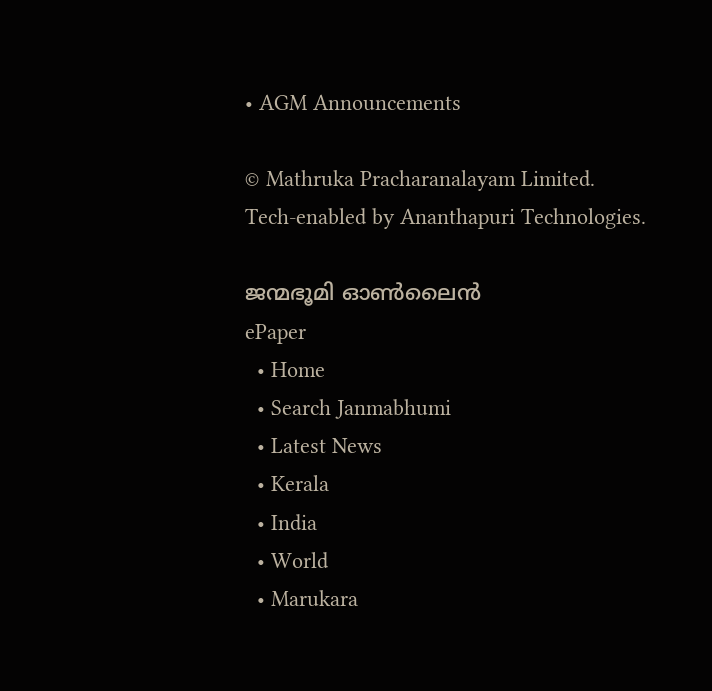• AGM Announcements

© Mathruka Pracharanalayam Limited.
Tech-enabled by Ananthapuri Technologies.

ജന്മഭൂമി ഓണ്‍ലൈന്‍
ePaper
  • Home
  • Search Janmabhumi
  • Latest News
  • Kerala
  • India
  • World
  • Marukara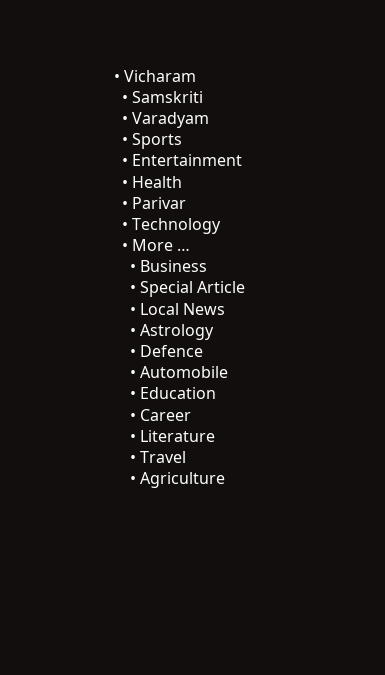• Vicharam
  • Samskriti
  • Varadyam
  • Sports
  • Entertainment
  • Health
  • Parivar
  • Technology
  • More …
    • Business
    • Special Article
    • Local News
    • Astrology
    • Defence
    • Automobile
    • Education
    • Career
    • Literature
    • Travel
    • Agriculture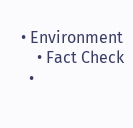• Environment
    • Fact Check
  •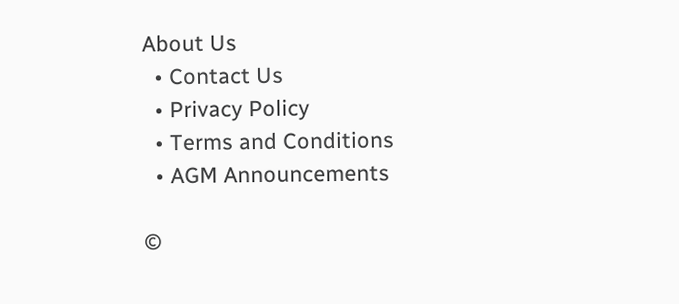About Us
  • Contact Us
  • Privacy Policy
  • Terms and Conditions
  • AGM Announcements

©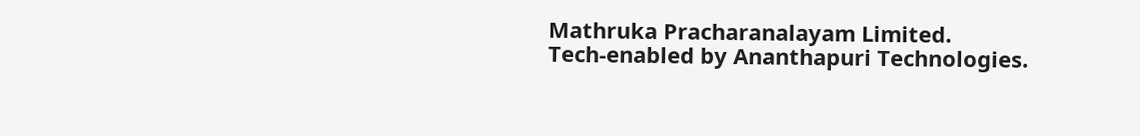Mathruka Pracharanalayam Limited.
Tech-enabled by Ananthapuri Technologies.